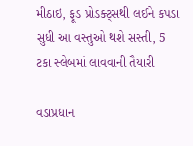મીઠાઇ, ફૂડ પ્રોડક્ટ્સથી લઈને કપડા સુધી આ વસ્તુઓ થશે સસ્તી, 5 ટકા સ્લેબમાં લાવવાની તૈયારી

વડાપ્રધાન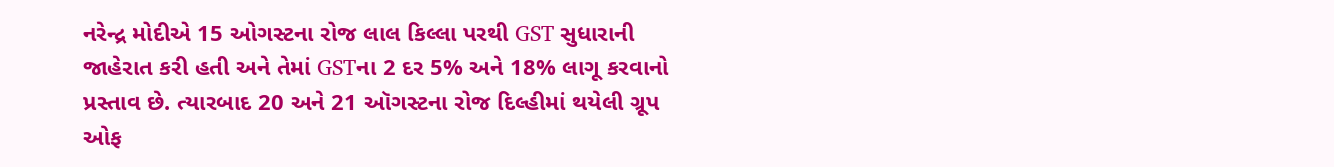નરેન્દ્ર મોદીએ 15 ઓગસ્ટના રોજ લાલ કિલ્લા પરથી GST સુધારાની જાહેરાત કરી હતી અને તેમાં GSTના 2 દર 5% અને 18% લાગૂ કરવાનો પ્રસ્તાવ છે. ત્યારબાદ 20 અને 21 ઑગસ્ટના રોજ દિલ્હીમાં થયેલી ગ્રૂપ ઓફ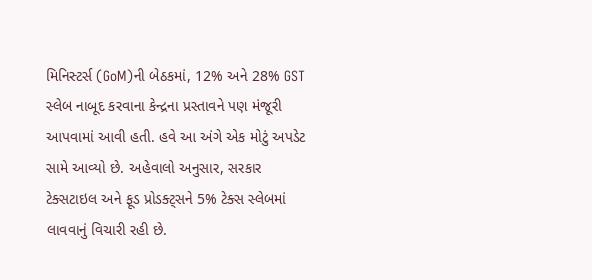મિનિસ્ટર્સ (GoM)ની બેઠકમાં, 12% અને 28% GST સ્લેબ નાબૂદ કરવાના કેન્દ્રના પ્રસ્તાવને પણ મંજૂરી આપવામાં આવી હતી. હવે આ અંગે એક મોટું અપડેટ સામે આવ્યો છે. અહેવાલો અનુસાર, સરકાર ટેક્સટાઇલ અને ફૂડ પ્રોડક્ટ્સને 5% ટેક્સ સ્લેબમાં લાવવાનું વિચારી રહી છે.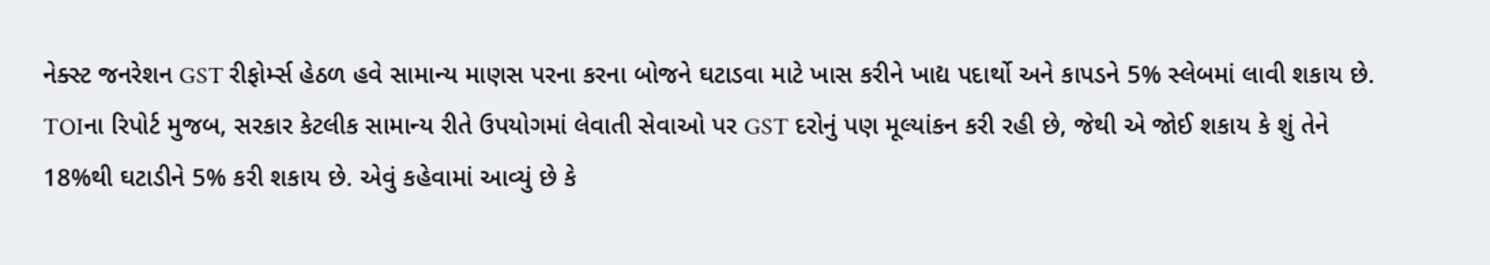નેક્સ્ટ જનરેશન GST રીફોર્મ્સ હેઠળ હવે સામાન્ય માણસ પરના કરના બોજને ઘટાડવા માટે ખાસ કરીને ખાદ્ય પદાર્થો અને કાપડને 5% સ્લેબમાં લાવી શકાય છે. TOIના રિપોર્ટ મુજબ, સરકાર કેટલીક સામાન્ય રીતે ઉપયોગમાં લેવાતી સેવાઓ પર GST દરોનું પણ મૂલ્યાંકન કરી રહી છે, જેથી એ જોઈ શકાય કે શું તેને 18%થી ઘટાડીને 5% કરી શકાય છે. એવું કહેવામાં આવ્યું છે કે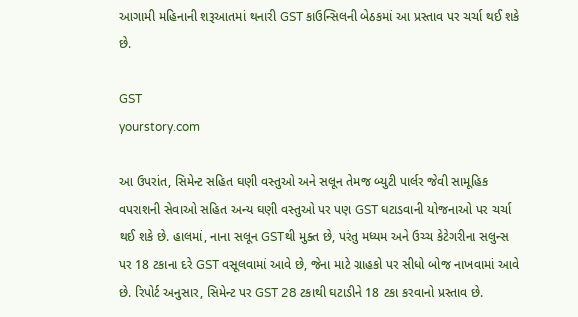આગામી મહિનાની શરૂઆતમાં થનારી GST કાઉન્સિલની બેઠકમાં આ પ્રસ્તાવ પર ચર્ચા થઈ શકે છે.

GST
yourstory.com

આ ઉપરાંત, સિમેન્ટ સહિત ઘણી વસ્તુઓ અને સલૂન તેમજ બ્યુટી પાર્લર જેવી સામૂહિક વપરાશની સેવાઓ સહિત અન્ય ઘણી વસ્તુઓ પર પણ GST ઘટાડવાની યોજનાઓ પર ચર્ચા થઈ શકે છે. હાલમાં, નાના સલૂન GSTથી મુક્ત છે, પરંતુ મધ્યમ અને ઉચ્ચ કેટેગરીના સલુન્સ પર 18 ટકાના દરે GST વસૂલવામાં આવે છે, જેના માટે ગ્રાહકો પર સીધો બોજ નાખવામાં આવે છે. રિપોર્ટ અનુસાર, સિમેન્ટ પર GST 28 ટકાથી ઘટાડીને 18 ટકા કરવાનો પ્રસ્તાવ છે.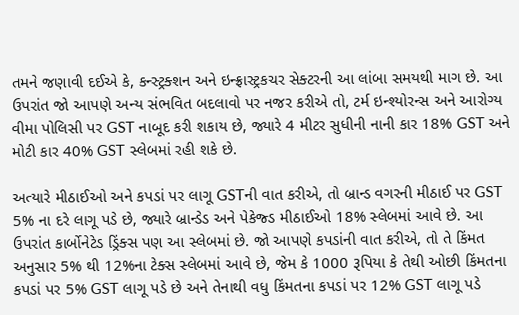તમને જણાવી દઈએ કે, કન્સ્ટ્રક્શન અને ઇન્ફ્રાસ્ટ્રકચર સેક્ટરની આ લાંબા સમયથી માગ છે. આ ઉપરાંત જો આપણે અન્ય સંભવિત બદલાવો પર નજર કરીએ તો, ટર્મ ઇન્શ્યોરન્સ અને આરોગ્ય વીમા પોલિસી પર GST નાબૂદ કરી શકાય છે, જ્યારે 4 મીટર સુધીની નાની કાર 18% GST અને મોટી કાર 40% GST સ્લેબમાં રહી શકે છે.

અત્યારે મીઠાઈઓ અને કપડાં પર લાગૂ GSTની વાત કરીએ, તો બ્રાન્ડ વગરની મીઠાઈ પર GST 5% ના દરે લાગૂ પડે છે, જ્યારે બ્રાન્ડેડ અને પેકેજ્ડ મીઠાઈઓ 18% સ્લેબમાં આવે છે. આ ઉપરાંત કાર્બોનેટેડ ડ્રિંક્સ પણ આ સ્લેબમાં છે. જો આપણે કપડાંની વાત કરીએ, તો તે કિંમત અનુસાર 5% થી 12%ના ટેક્સ સ્લેબમાં આવે છે, જેમ કે 1000 રૂપિયા કે તેથી ઓછી કિંમતના કપડાં પર 5% GST લાગૂ પડે છે અને તેનાથી વધુ કિંમતના કપડાં પર 12% GST લાગૂ પડે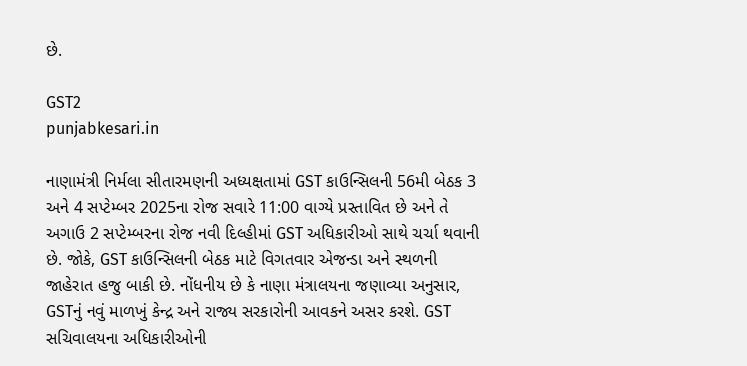છે.

GST2
punjabkesari.in

નાણામંત્રી નિર્મલા સીતારમણની અધ્યક્ષતામાં GST કાઉન્સિલની 56મી બેઠક 3 અને 4 સપ્ટેમ્બર 2025ના રોજ સવારે 11:00 વાગ્યે પ્રસ્તાવિત છે અને તે અગાઉ 2 સપ્ટેમ્બરના રોજ નવી દિલ્હીમાં GST અધિકારીઓ સાથે ચર્ચા થવાની છે. જોકે, GST કાઉન્સિલની બેઠક માટે વિગતવાર એજન્ડા અને સ્થળની જાહેરાત હજુ બાકી છે. નોંધનીય છે કે નાણા મંત્રાલયના જણાવ્યા અનુસાર, GSTનું નવું માળખું કેન્દ્ર અને રાજ્ય સરકારોની આવકને અસર કરશે. GST સચિવાલયના અધિકારીઓની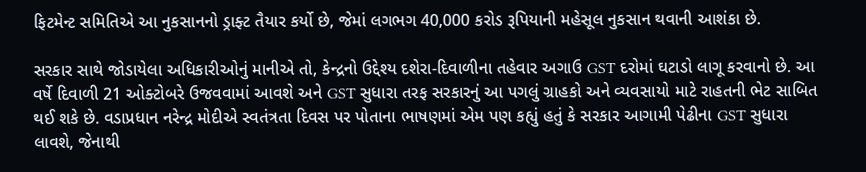ફિટમેન્ટ સમિતિએ આ નુકસાનનો ડ્રાફ્ટ તૈયાર કર્યો છે, જેમાં લગભગ 40,000 કરોડ રૂપિયાની મહેસૂલ નુકસાન થવાની આશંકા છે.

સરકાર સાથે જોડાયેલા અધિકારીઓનું માનીએ તો, કેન્દ્રનો ઉદ્દેશ્ય દશેરા-દિવાળીના તહેવાર અગાઉ GST દરોમાં ઘટાડો લાગૂ કરવાનો છે. આ વર્ષે દિવાળી 21 ઓક્ટોબરે ઉજવવામાં આવશે અને GST સુધારા તરફ સરકારનું આ પગલું ગ્રાહકો અને વ્યવસાયો માટે રાહતની ભેટ સાબિત થઈ શકે છે. વડાપ્રધાન નરેન્દ્ર મોદીએ સ્વતંત્રતા દિવસ પર પોતાના ભાષણમાં એમ પણ કહ્યું હતું કે સરકાર આગામી પેઢીના GST સુધારા લાવશે, જેનાથી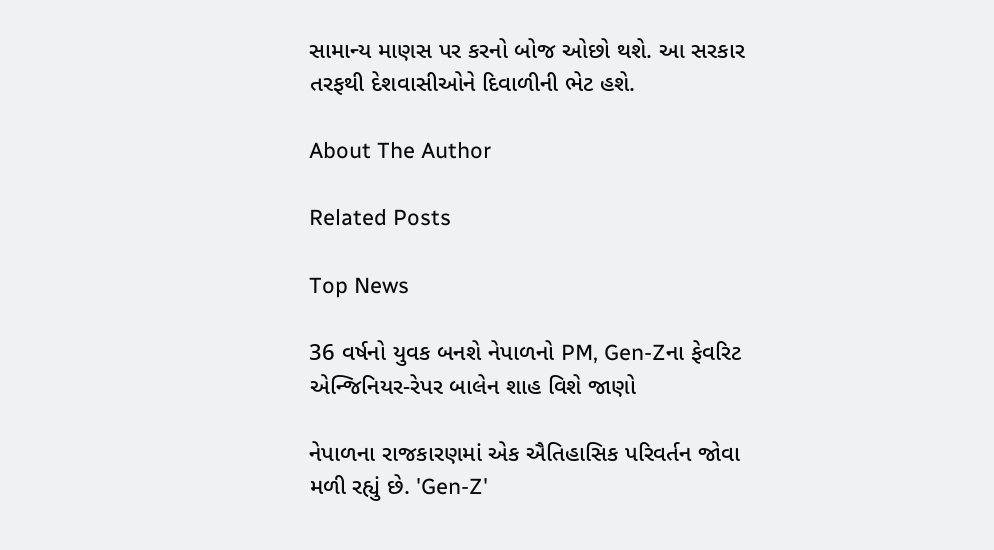સામાન્ય માણસ પર કરનો બોજ ઓછો થશે. આ સરકાર તરફથી દેશવાસીઓને દિવાળીની ભેટ હશે.

About The Author

Related Posts

Top News

36 વર્ષનો યુવક બનશે નેપાળનો PM, Gen-Zના ફેવરિટ એન્જિનિયર-રેપર બાલેન શાહ વિશે જાણો

નેપાળના રાજકારણમાં એક ઐતિહાસિક પરિવર્તન જોવા મળી રહ્યું છે. 'Gen-Z'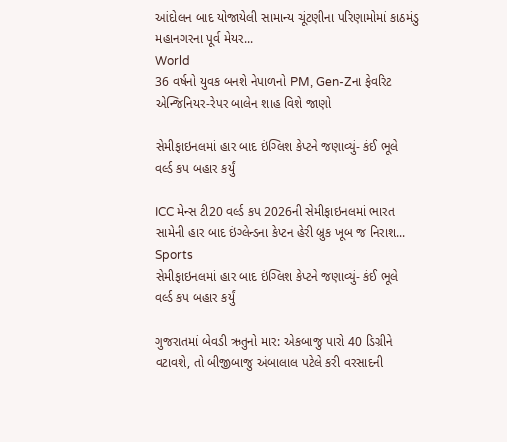આંદોલન બાદ યોજાયેલી સામાન્ય ચૂંટણીના પરિણામોમાં કાઠમંડુ મહાનગરના પૂર્વ મેયર...
World
36 વર્ષનો યુવક બનશે નેપાળનો PM, Gen-Zના ફેવરિટ એન્જિનિયર-રેપર બાલેન શાહ વિશે જાણો

સેમીફાઇનલમાં હાર બાદ ઇંગ્લિશ કેપ્ટને જણાવ્યું- કંઈ ભૂલે વર્લ્ડ કપ બહાર કર્યું

ICC મેન્સ ટી20 વર્લ્ડ કપ 2026ની સેમીફાઇનલમાં ભારત સામેની હાર બાદ ઇંગ્લેન્ડના કેપ્ટન હેરી બ્રુક ખૂબ જ નિરાશ...
Sports
સેમીફાઇનલમાં હાર બાદ ઇંગ્લિશ કેપ્ટને જણાવ્યું- કંઈ ભૂલે વર્લ્ડ કપ બહાર કર્યું

ગુજરાતમાં બેવડી ઋતુનો માર: એકબાજુ પારો 40 ડિગ્રીને વટાવશે, તો બીજીબાજુ અંબાલાલ પટેલે કરી વરસાદની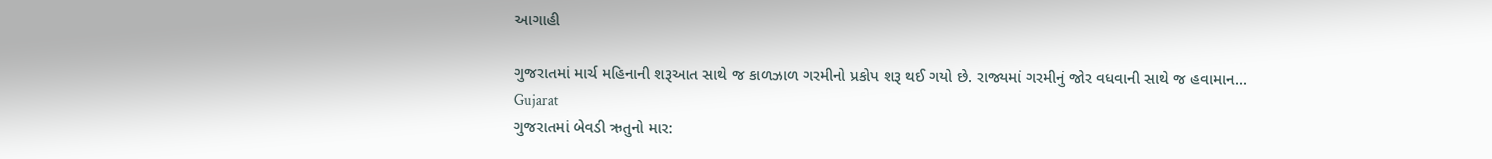આગાહી

ગુજરાતમાં માર્ચ મહિનાની શરૂઆત સાથે જ કાળઝાળ ગરમીનો પ્રકોપ શરૂ થઈ ગયો છે. રાજ્યમાં ગરમીનું જોર વધવાની સાથે જ હવામાન...
Gujarat
ગુજરાતમાં બેવડી ઋતુનો માર: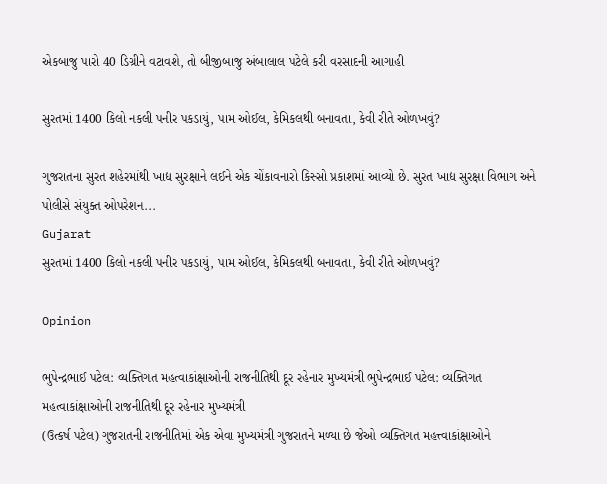એકબાજુ પારો 40 ડિગ્રીને વટાવશે, તો બીજીબાજુ અંબાલાલ પટેલે કરી વરસાદની આગાહી

સુરતમાં 1400 કિલો નકલી પનીર પકડાયું, પામ ઓઈલ, કેમિકલથી બનાવતા, કેવી રીતે ઓળખવું?

ગુજરાતના સુરત શહેરમાંથી ખાદ્ય સુરક્ષાને લઈને એક ચોંકાવનારો કિસ્સો પ્રકાશમાં આવ્યો છે. સુરત ખાદ્ય સુરક્ષા વિભાગ અને પોલીસે સંયુક્ત ઓપરેશન...
Gujarat
સુરતમાં 1400 કિલો નકલી પનીર પકડાયું, પામ ઓઈલ, કેમિકલથી બનાવતા, કેવી રીતે ઓળખવું?

Opinion

ભુપેન્દ્રભાઈ પટેલ: વ્યક્તિગત મહત્વાકાંક્ષાઓની રાજનીતિથી દૂર રહેનાર મુખ્યમંત્રી ભુપેન્દ્રભાઈ પટેલ: વ્યક્તિગત મહત્વાકાંક્ષાઓની રાજનીતિથી દૂર રહેનાર મુખ્યમંત્રી
(ઉત્કર્ષ પટેલ) ગુજરાતની રાજનીતિમાં એક એવા મુખ્યમંત્રી ગુજરાતને મળ્યા છે જેઓ વ્યક્તિગત મહત્ત્વાકાંક્ષાઓને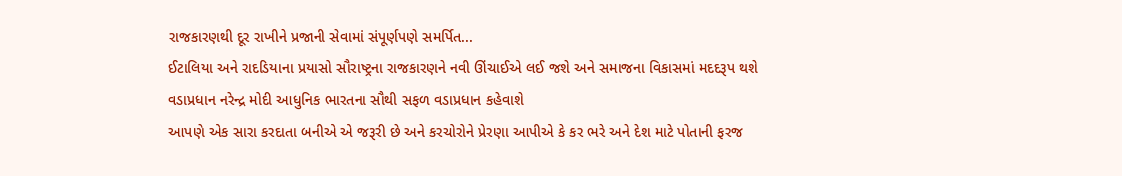રાજકારણથી દૂર રાખીને પ્રજાની સેવામાં સંપૂર્ણપણે સમર્પિત...
ઈટાલિયા અને રાદડિયાના પ્રયાસો સૌરાષ્ટ્રના રાજકારણને નવી ઊંચાઈએ લઈ જશે અને સમાજના વિકાસમાં મદદરૂપ થશે
વડાપ્રધાન નરેન્દ્ર મોદી આધુનિક ભારતના સૌથી સફળ વડાપ્રધાન કહેવાશે
આપણે એક સારા કરદાતા બનીએ એ જરૂરી છે અને કરચોરોને પ્રેરણા આપીએ કે કર ભરે અને દેશ માટે પોતાની ફરજ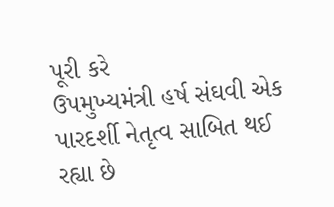પૂરી કરે
ઉપમુખ્યમંત્રી હર્ષ સંઘવી એક પારદર્શી નેતૃત્વ સાબિત થઈ રહ્યા છે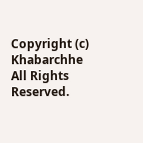Copyright (c) Khabarchhe All Rights Reserved.